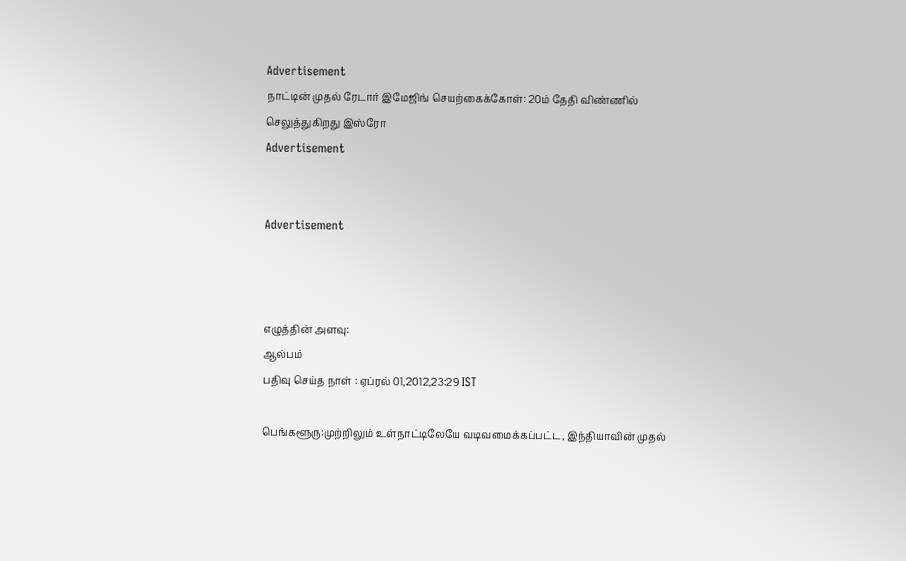Advertisement
நாட்டின் முதல் ரேடார் இமேஜிங் செயற்கைக்கோள்: 20ம் தேதி விண்ணில் செலுத்துகிறது இஸ்ரோ
Advertisement


Advertisement



எழுத்தின் அளவு:
ஆல்பம்
பதிவு செய்த நாள் : ஏப்ரல் 01,2012,23:29 IST

பெங்களூரு:முற்றிலும் உள்நாட்டிலேயே வடிவமைக்கப்பட்ட, இந்தியாவின் முதல்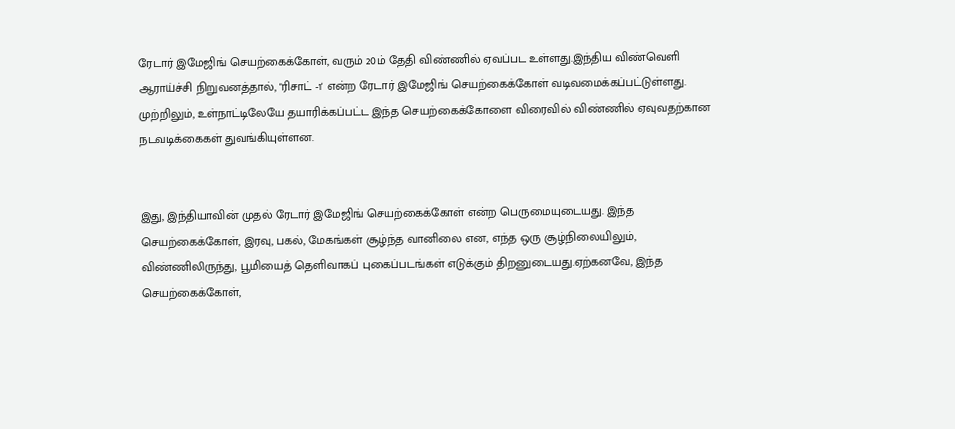ரேடார் இமேஜிங் செயற்கைக்கோள், வரும் 20ம் தேதி விண்ணில் ஏவப்பட உள்ளது.இந்திய விண்வெளி ஆராய்ச்சி நிறுவனத்தால், "ரிசாட் -1' என்ற ரேடார் இமேஜிங் செயற்கைக்கோள் வடிவமைக்கப்பட்டுள்ளது. முற்றிலும், உள்நாட்டிலேயே தயாரிக்கப்பட்ட இந்த செயற்கைக்கோளை விரைவில் விண்ணில் ஏவுவதற்கான நடவடிக்கைகள் துவங்கியுள்ளன.


இது, இந்தியாவின் முதல் ரேடார் இமேஜிங் செயற்கைக்கோள் என்ற பெருமையுடையது. இந்த செயற்கைக்கோள், இரவு, பகல், மேகங்கள் சூழ்ந்த வானிலை என, எந்த ஒரு சூழ்நிலையிலும், விண்ணிலிருந்து, பூமியைத் தெளிவாகப் புகைப்படங்கள் எடுக்கும் திறனுடையது.ஏற்கனவே, இந்த செயற்கைக்கோள்,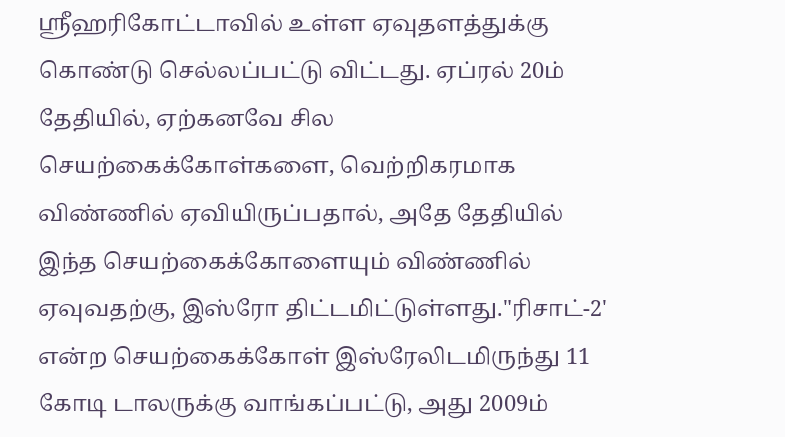ஸ்ரீஹரிகோட்டாவில் உள்ள ஏவுதளத்துக்கு கொண்டு செல்லப்பட்டு விட்டது. ஏப்ரல் 20ம் தேதியில், ஏற்கனவே சில செயற்கைக்கோள்களை, வெற்றிகரமாக விண்ணில் ஏவியிருப்பதால், அதே தேதியில் இந்த செயற்கைக்கோளையும் விண்ணில் ஏவுவதற்கு, இஸ்ரோ திட்டமிட்டுள்ளது."ரிசாட்-2' என்ற செயற்கைக்கோள் இஸ்ரேலிடமிருந்து 11 கோடி டாலருக்கு வாங்கப்பட்டு, அது 2009ம்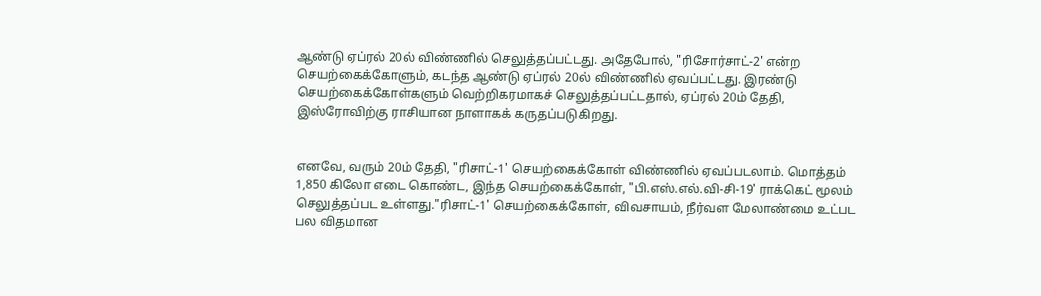ஆண்டு ஏப்ரல் 20ல் விண்ணில் செலுத்தப்பட்டது. அதேபோல், "ரிசோர்சாட்-2' என்ற செயற்கைக்கோளும், கடந்த ஆண்டு ஏப்ரல் 20ல் விண்ணில் ஏவப்பட்டது. இரண்டு செயற்கைக்கோள்களும் வெற்றிகரமாகச் செலுத்தப்பட்டதால், ஏப்ரல் 20ம் தேதி, இஸ்ரோவிற்கு ராசியான நாளாகக் கருதப்படுகிறது.


எனவே, வரும் 20ம் தேதி, "ரிசாட்-1' செயற்கைக்கோள் விண்ணில் ஏவப்படலாம். மொத்தம் 1,850 கிலோ எடை கொண்ட, இந்த செயற்கைக்கோள், "பி.எஸ்.எல்.வி-சி-19' ராக்கெட் மூலம் செலுத்தப்பட உள்ளது."ரிசாட்-1' செயற்கைக்கோள், விவசாயம், நீர்வள மேலாண்மை உட்பட பல விதமான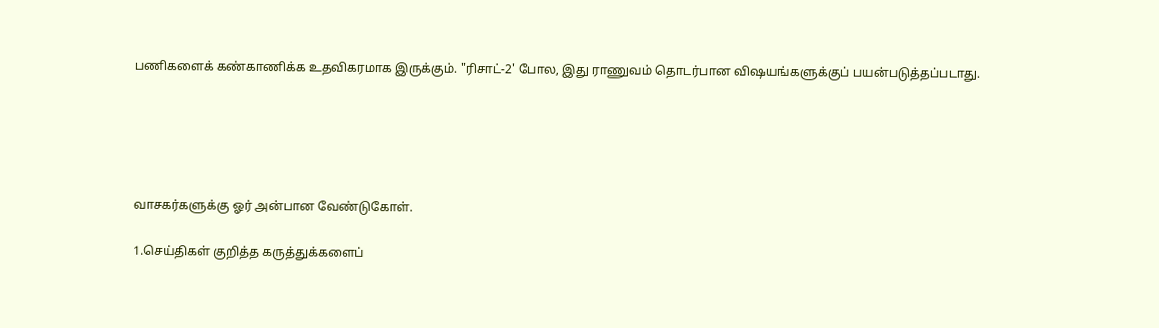பணிகளைக் கண்காணிக்க உதவிகரமாக இருக்கும். "ரிசாட்-2' போல, இது ராணுவம் தொடர்பான விஷயங்களுக்குப் பயன்படுத்தப்படாது.





வாசகர்களுக்கு ஓர் அன்பான வேண்டுகோள்.

1.செய்திகள் குறித்த கருத்துக்களைப்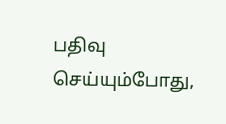பதிவு செய்யும்போது,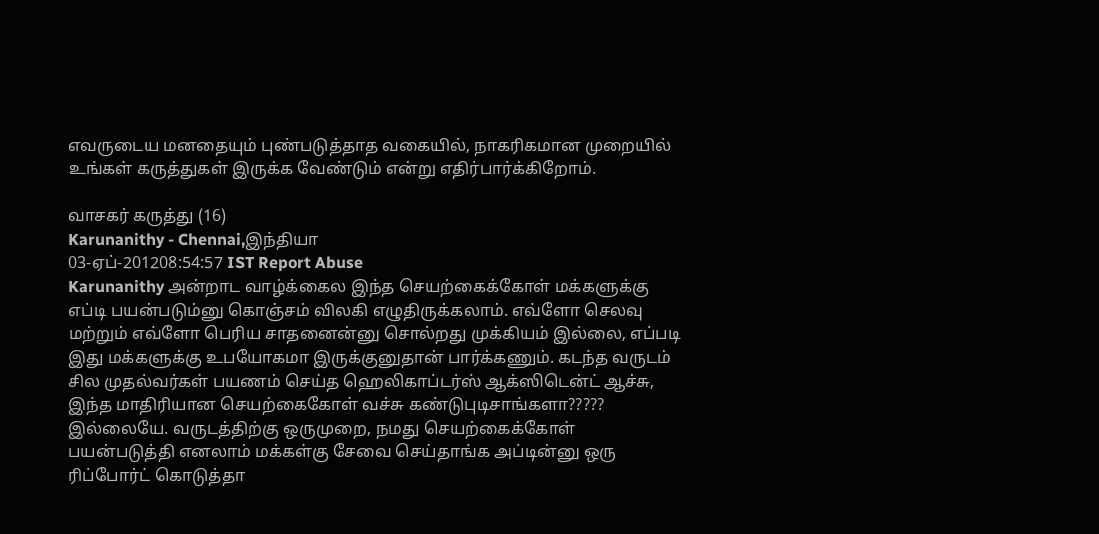எவருடைய மனதையும் புண்படுத்தாத வகையில், நாகரிகமான முறையில் உங்கள் கருத்துகள் இருக்க வேண்டும் என்று எதிர்பார்க்கிறோம்.

வாசகர் கருத்து (16)
Karunanithy - Chennai,இந்தியா
03-ஏப்-201208:54:57 IST Report Abuse
Karunanithy அன்றாட வாழ்க்கைல இந்த செயற்கைக்கோள் மக்களுக்கு எப்டி பயன்படும்னு கொஞ்சம் விலகி எழுதிருக்கலாம். எவ்ளோ செலவு மற்றும் எவ்ளோ பெரிய சாதனைன்னு சொல்றது முக்கி‌யம் இல்லை, எப்படி இது மக்களுக்கு உபயோகமா இருக்குனுதான் பார்க்கணும். கடந்த வருடம் சில முதல்வர்கள் பயணம் செய்த ஹெலிகாப்டர்ஸ் ஆக்ஸிடென்ட் ஆச்சு, இந்த மாதிரியான செயற்கைகோள் வச்சு கண்டுபுடிசாங்களா????? இல்லையே. வருடத்திற்கு ஒருமுறை, நமது செயற்கைக்கோள் பயன்படுத்தி எனலாம் மக்கள்கு சேவை செய்தாங்க அப்டின்னு ஒரு ரிப்போர்ட் கொடுத்தா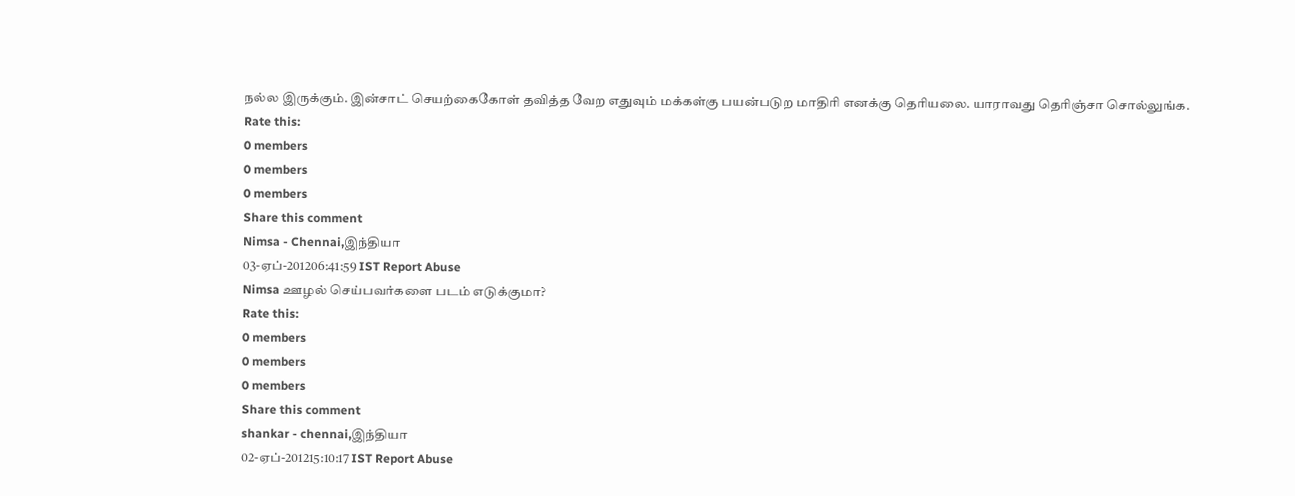நல்ல இருக்கும். இன்சாட் செயற்கைகோள் தவித்த வேற எதுவும் மக்கள்கு பயன்படுற மாதிரி எனக்கு தெரியலை. யாராவது தெரிஞ்சா சொல்லுங்க.
Rate this:
0 members
0 members
0 members
Share this comment
Nimsa - Chennai,இந்தியா
03-ஏப்-201206:41:59 IST Report Abuse
Nimsa ஊழல் செய்பவர்களை படம் எடுக்குமா?
Rate this:
0 members
0 members
0 members
Share this comment
shankar - chennai,இந்தியா
02-ஏப்-201215:10:17 IST Report Abuse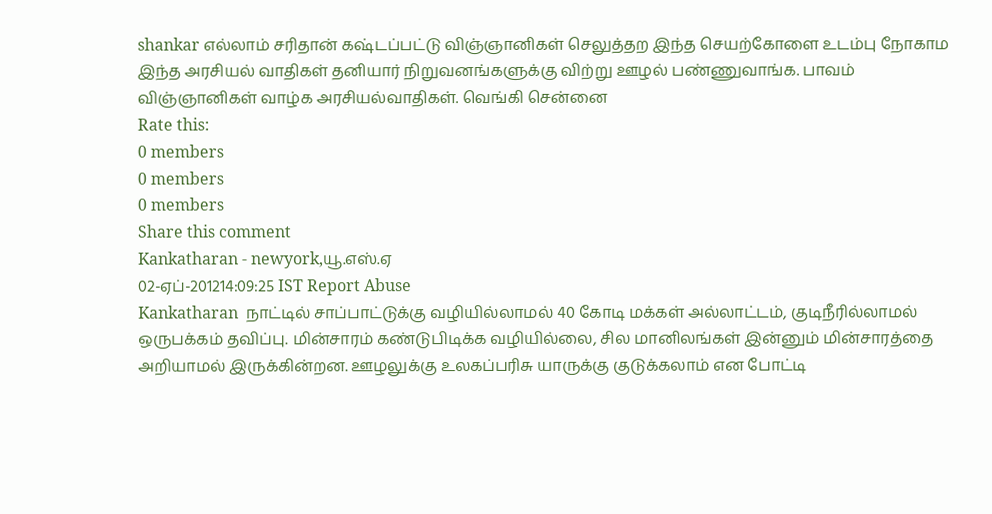shankar எல்லாம் சரிதான் கஷ்டப்பட்டு விஞ்ஞானிகள் செலுத்தற இந்த செயற்கோளை உடம்பு நோகாம இந்த அரசியல் வாதிகள் தனியார் நிறுவனங்களுக்கு விற்று ஊழல் பண்ணுவாங்க. பாவம் விஞ்ஞானிகள் வாழ்க அரசியல்வாதிகள். வெங்கி சென்னை
Rate this:
0 members
0 members
0 members
Share this comment
Kankatharan - newyork,யூ.எஸ்.ஏ
02-ஏப்-201214:09:25 IST Report Abuse
Kankatharan  நாட்டில் சாப்பாட்டுக்கு வழியில்லாமல் 40 கோடி மக்கள் அல்லாட்டம், குடிநீரில்லாமல் ஒருபக்கம் தவிப்பு. மின்சாரம் கண்டுபிடிக்க வழியில்லை, சில மானிலங்கள் இன்னும் மின்சாரத்தை அறியாமல் இருக்கின்றன. ஊழலுக்கு உலகப்பரிசு யாருக்கு குடுக்கலாம் என போட்டி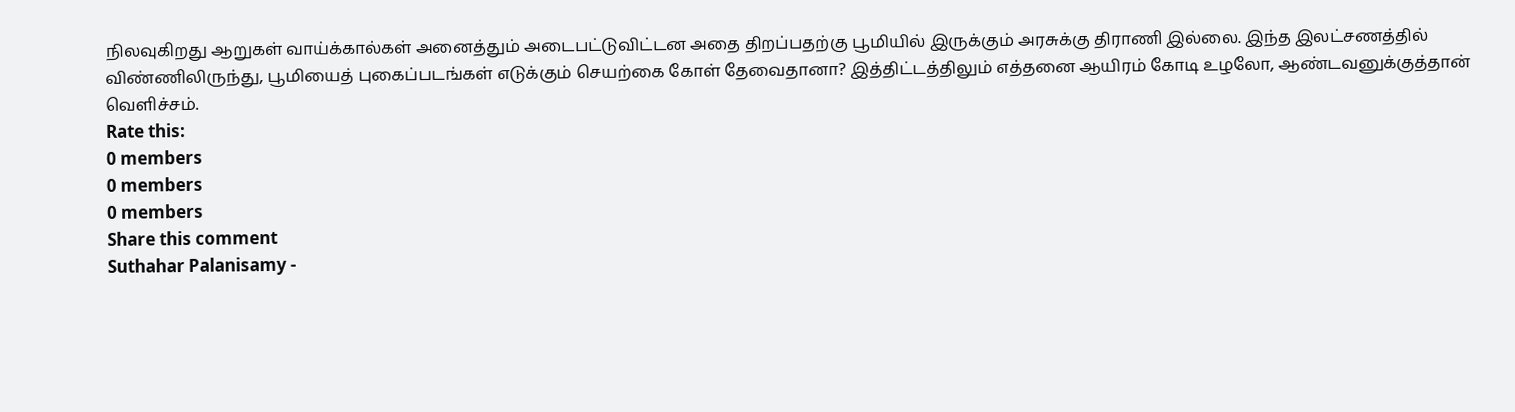நிலவுகிறது ஆறுகள் வாய்க்கால்கள் அனைத்தும் அடைபட்டுவிட்டன அதை திறப்பதற்கு பூமியில் இருக்கும் அரசுக்கு திராணி இல்லை. இந்த இலட்சணத்தில் விண்ணிலிருந்து, பூமியைத் புகைப்படங்கள் எடுக்கும் செயற்கை கோள் தேவைதானா? இத்திட்டத்திலும் எத்தனை ஆயிரம் கோடி உழலோ, ஆண்டவனுக்குத்தான் வெளிச்சம்.
Rate this:
0 members
0 members
0 members
Share this comment
Suthahar Palanisamy -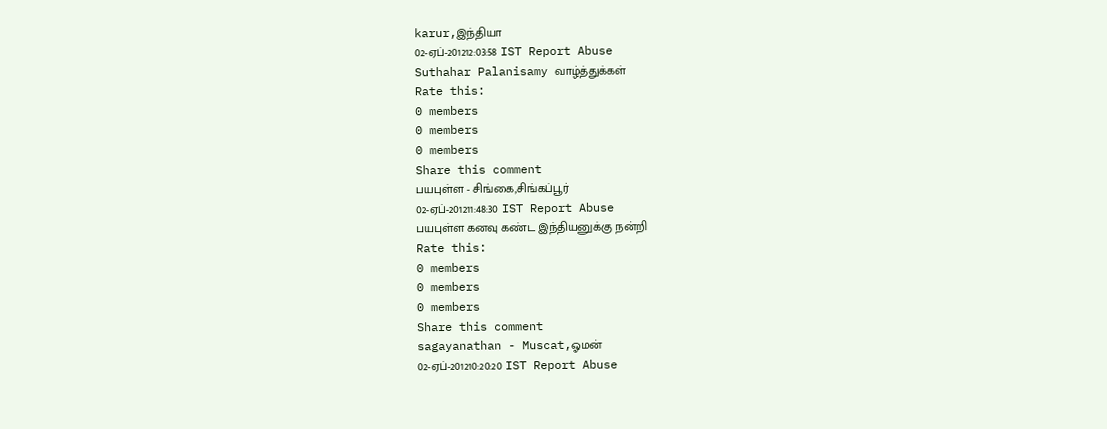karur,இந்தியா
02-ஏப்-201212:03:58 IST Report Abuse
Suthahar Palanisamy வாழ்த்துக்கள்
Rate this:
0 members
0 members
0 members
Share this comment
பயபுள்ள - சிங்கை,சிங்கப்பூர்
02-ஏப்-201211:48:30 IST Report Abuse
பயபுள்ள கனவு கண்ட இந்தியனுக்கு நன்றி
Rate this:
0 members
0 members
0 members
Share this comment
sagayanathan - Muscat,ஓமன்
02-ஏப்-201210:20:20 IST Report Abuse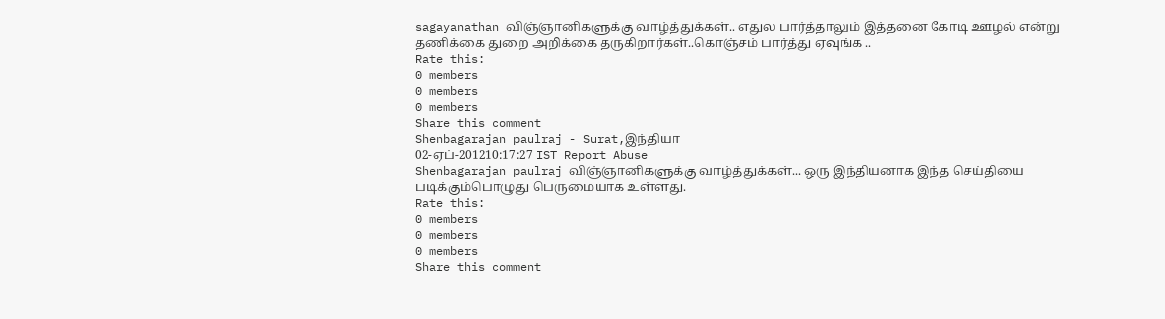sagayanathan விஞ்ஞானிகளுக்கு வாழ்த்துக்கள்.. எதுல பார்த்தாலும் இத்தனை கோடி ஊழல் என்று தணிக்கை துறை அறிக்கை தருகிறார்கள்..கொஞ்சம் பார்த்து ஏவுங்க ..
Rate this:
0 members
0 members
0 members
Share this comment
Shenbagarajan paulraj - Surat,இந்தியா
02-ஏப்-201210:17:27 IST Report Abuse
Shenbagarajan paulraj விஞ்ஞானிகளுக்கு வாழ்த்துக்கள்... ஒரு இந்தியனாக இந்த செய்தியை படிக்கும்பொழுது பெருமையாக உள்ளது.
Rate this:
0 members
0 members
0 members
Share this comment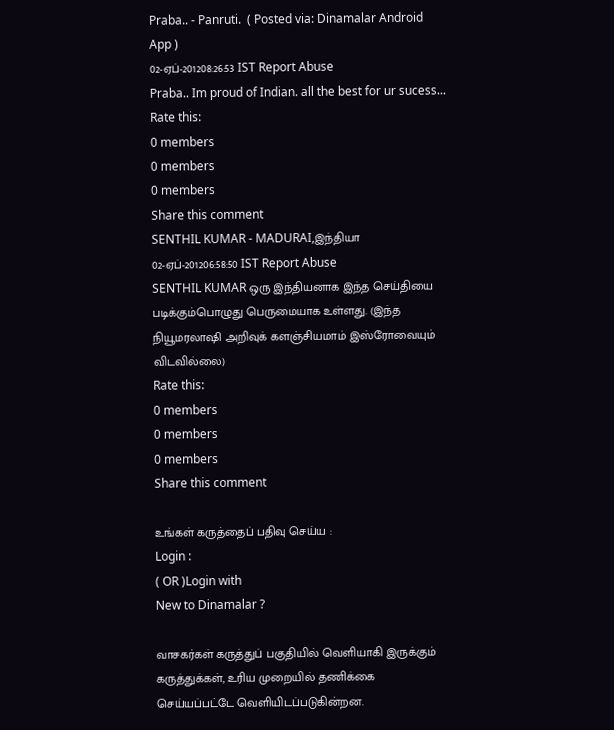Praba.. - Panruti.  ( Posted via: Dinamalar Android App )
02-ஏப்-201208:26:53 IST Report Abuse
Praba.. Im proud of Indian. all the best for ur sucess...
Rate this:
0 members
0 members
0 members
Share this comment
SENTHIL KUMAR - MADURAI,இந்தியா
02-ஏப்-201206:58:50 IST Report Abuse
SENTHIL KUMAR ஒரு இந்தியனாக இந்த செய்தியை படிக்கும்பொழுது பெருமையாக உள்ளது. (இந்த நியூமரலாஷி அறிவுக் களஞ்சியமாம் இஸ்ரோவையும் விடவில்லை)
Rate this:
0 members
0 members
0 members
Share this comment

உங்கள் கருத்தைப் பதிவு செய்ய :
Login :
( OR )Login with
New to Dinamalar ?

வாசகர்கள் கருத்துப் பகுதியில் வெளியாகி இருக்கும் கருத்துக்கள், உரிய முறையில் தணிக்கை செய்யப்பட்டே வெளியி‌டப்படுகின்றன.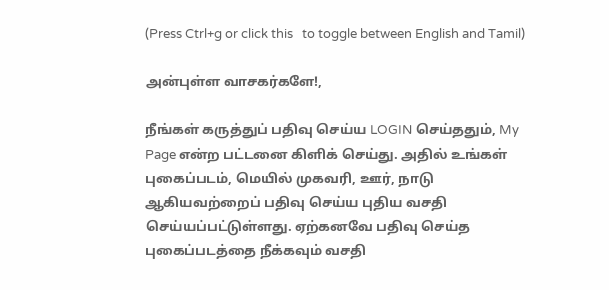(Press Ctrl+g or click this   to toggle between English and Tamil)

அன்புள்ள வாசகர்களே!,

நீங்கள் கருத்துப் பதிவு செய்ய LOGIN செய்ததும், My Page என்ற பட்டனை கிளிக் செய்து. அதில் உங்கள் புகைப்படம், மெயில் முகவரி, ஊர், நாடு ஆகியவற்றைப் பதிவு செய்ய புதிய வசதி செய்யப்பட்டுள்ளது. ஏற்கனவே பதிவு செய்த புகைப்படத்தை நீக்கவும் வசதி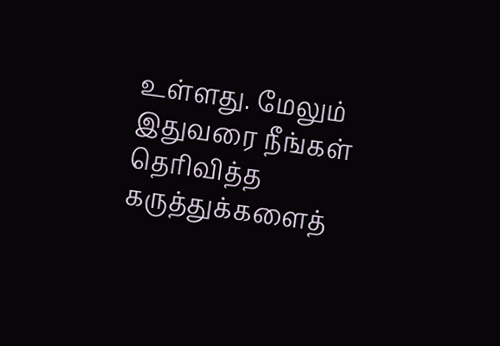உள்ளது. மேலும் இதுவரை நீங்கள் தெரிவித்த கருத்துக்களைத்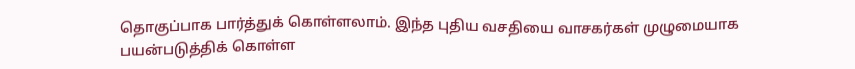தொகுப்பாக பார்த்துக் கொள்ளலாம். இந்த புதிய வசதியை வாசகர்கள் முழுமையாக பயன்படுத்திக் கொள்ள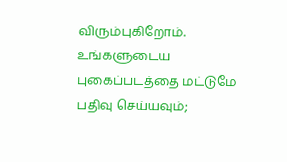விரும்புகிறோம். உங்களுடைய புகைப்படத்தை மட்டுமே பதிவு செய்யவும்;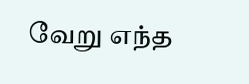வேறு எந்த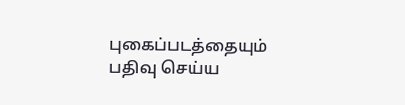புகைப்படத்தையும் பதிவு செய்ய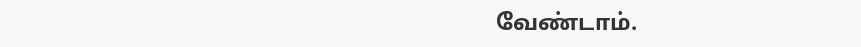வேண்டாம்.